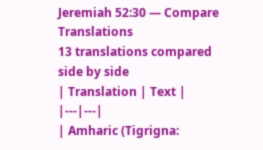Jeremiah 52:30 — Compare Translations
13 translations compared side by side
| Translation | Text |
|---|---|
| Amharic (Tigrigna: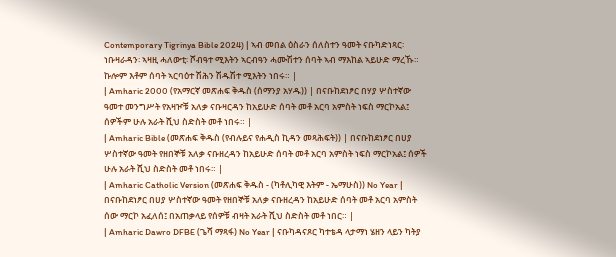Contemporary Tigrinya Bible 2024) | ኣብ መበል ዕስራን ሰለስተን ዓመት ናቡካድነጻር፡ ነቡዛራዳን፡ ኣዛዚ ሓለውቲ፡ ሾብዓተ ሚእትን ኣርብዓን ሓሙሽተን ሰባት ኣብ ማእከል ኣይሁድ ማረኹ። ኩሎም እቶም ሰባት ኣርባዕተ ሽሕን ሽዱሽተ ሚእትን ነበሩ። |
| Amharic 2000 (የአማርኛ መጽሐፍ ቅዱስ (ሰማንያ አሃዱ)) | በናቡከደነፆር በሃያ ሦስተኛው ዓመተ መንግሥት የአዛዦቹ አለቃ ናቡዛርዳን ከአይሁድ ሰባት መቶ አርባ አምስት ነፍስ ማርኮአል፤ ሰዎችም ሁሉ አራት ሺህ ስድስት መቶ ነበሩ። |
| Amharic Bible (መጽሐፍ ቅዱስ (የብሉይና የሐዲስ ኪዳን መጻሕፍት)) | በናቡከደነፆር በሀያ ሦስተኛው ዓመት የዘበኞቹ አለቃ ናቡዘረዳን ከአይሁድ ሰባት መቶ አርባ አምስት ነፍስ ማርኮአል፤ ሰዎች ሁሉ አራት ሺህ ስድስት መቶ ነበሩ። |
| Amharic Catholic Version (መጽሐፍ ቅዱስ - (ካቶሊካዊ እትም - ኤማሁስ)) No Year | በናቡከደነፆር በሀያ ሦስተኛው ዓመት የዘበኞቹ አለቃ ናቡዘረዳን ከአይሁድ ሰባት መቶ አርባ አምስት ሰው ማርኮ አፈለሰ፤ በአጠቃላይ የሰዎቹ ብዛት አራት ሺህ ስድስት መቶ ነበር። |
| Amharic Dawro DFBE (ጌሻ ማጻፋ) No Year | ናቡካዳናጾር ካተቴዳ ላታማነ ሄዘን ላይን ካትያ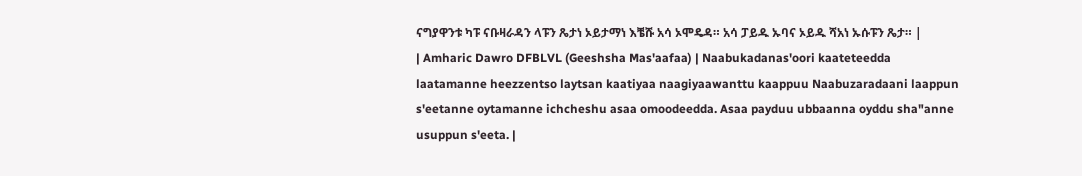ናግያዋንቱ ካፑ ናቡዛራዳን ላፑን ጼታነ ኦይታማነ እቼሹ አሳ ኦሞዴዳ። አሳ ፓይዱ ኡባና ኦይዱ ሻአነ ኡሱፑን ጼታ። |
| Amharic Dawro DFBLVL (Geeshsha Mas'aafaa) | Naabukadanas'oori kaateteedda laatamanne heezzentso laytsan kaatiyaa naagiyaawanttu kaappuu Naabuzaradaani laappun s'eetanne oytamanne ichcheshu asaa omoodeedda. Asaa payduu ubbaanna oyddu sha"anne usuppun s'eeta. |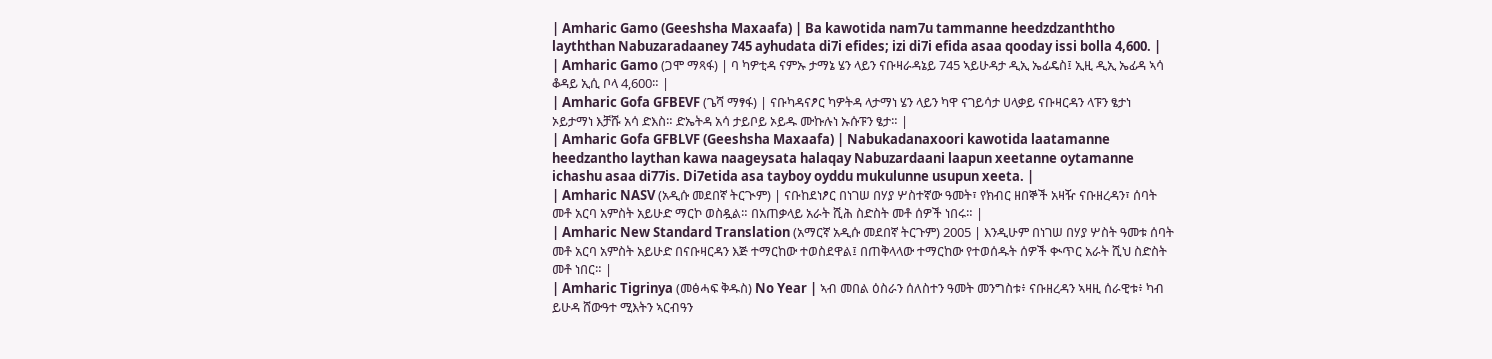| Amharic Gamo (Geeshsha Maxaafa) | Ba kawotida nam7u tammanne heedzdzanththo layththan Nabuzaradaaney 745 ayhudata di7i efides; izi di7i efida asaa qooday issi bolla 4,600. |
| Amharic Gamo (ጋሞ ማጻፋ) | ባ ካዎቲዳ ናምኡ ታማኔ ሄን ላይን ናቡዛራዳኔይ 745 ኣይሁዳታ ዲኢ ኤፊዴስ፤ ኢዚ ዲኢ ኤፊዳ ኣሳ ቆዳይ ኢሲ ቦላ 4,600። |
| Amharic Gofa GFBEVF (ጌሻ ማፃፋ) | ናቡካዳናፆር ካዎትዳ ላታማነ ሄን ላይን ካዋ ናገይሳታ ሀላቃይ ናቡዛርዳን ላፑን ፄታነ ኦይታማነ እቻሹ አሳ ድእስ። ድኤትዳ አሳ ታይቦይ ኦይዱ ሙኩሉነ ኡሱፑን ፄታ። |
| Amharic Gofa GFBLVF (Geeshsha Maxaafa) | Nabukadanaxoori kawotida laatamanne heedzantho laythan kawa naageysata halaqay Nabuzardaani laapun xeetanne oytamanne ichashu asaa di77is. Di7etida asa tayboy oyddu mukulunne usupun xeeta. |
| Amharic NASV (አዲሱ መደበኛ ትርጒም) | ናቡከደነፆር በነገሠ በሃያ ሦስተኛው ዓመት፣ የክብር ዘበኞች አዛዥ ናቡዘረዳን፣ ሰባት መቶ አርባ አምስት አይሁድ ማርኮ ወስዷል። በአጠቃላይ አራት ሺሕ ስድስት መቶ ሰዎች ነበሩ። |
| Amharic New Standard Translation (አማርኛ አዲሱ መደበኛ ትርጉም) 2005 | እንዲሁም በነገሠ በሃያ ሦስት ዓመቱ ሰባት መቶ አርባ አምስት አይሁድ በናቡዛርዳን እጅ ተማርከው ተወስደዋል፤ በጠቅላላው ተማርከው የተወሰዱት ሰዎች ቊጥር አራት ሺህ ስድስት መቶ ነበር። |
| Amharic Tigrinya (መፅሓፍ ቅዱስ) No Year | ኣብ መበል ዕስራን ሰለስተን ዓመት መንግስቱ፥ ናቡዘረዳን ኣዛዚ ሰራዊቱ፥ ካብ ይሁዳ ሸውዓተ ሚእትን ኣርብዓን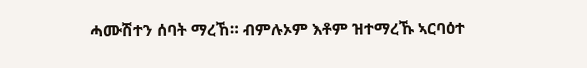ሓሙሽተን ሰባት ማረኸ። ብምሉኦም እቶም ዝተማረኹ ኣርባዕተ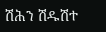ሽሕን ሽዱሽተ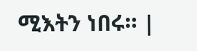ሚእትን ነበሩ። |